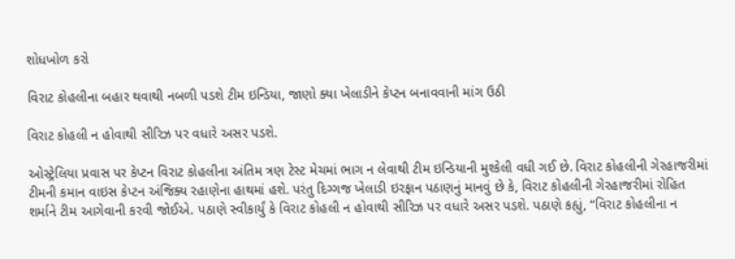શોધખોળ કરો

વિરાટ કોહલીના બહાર થવાથી નબળી પડશે ટીમ ઇન્ડિયા, જાણો ક્યા ખેલાડીને કેપ્ટન બનાવવાની માંગ ઉઠી

વિરાટ કોહલી ન હોવાથી સીરિઝ પર વધારે અસર પડશે.

ઓસ્ટ્રેલિયા પ્રવાસ પર કેપ્ટન વિરાટ કોહલીના અંતિમ ત્રણ ટેસ્ટ મેચમાં ભાગ ન લેવાથી ટીમ ઇન્ડિયાની મુશ્કેલી વધી ગઈ છે. વિરાટ કોહલીની ગેરહાજરીમાં ટીમની કમાન વાઇસ કેપ્ટન અંજિક્ય રહાણેના હાથમાં હશે. પરંતુ દિગ્ગજ ખેલાડી ઇરફાન પઠાણનું માનવું છે કે, વિરાટ કોહલીની ગેરહાજરીમાં રોહિત શર્માને ટીમ આગેવાની કરવી જોઈએ. પઠાણે સ્વીકાર્યું કે વિરાટ કોહલી ન હોવાથી સીરિઝ પર વધારે અસર પડશે. પઠાણે કહ્યું, “વિરાટ કોહલીના ન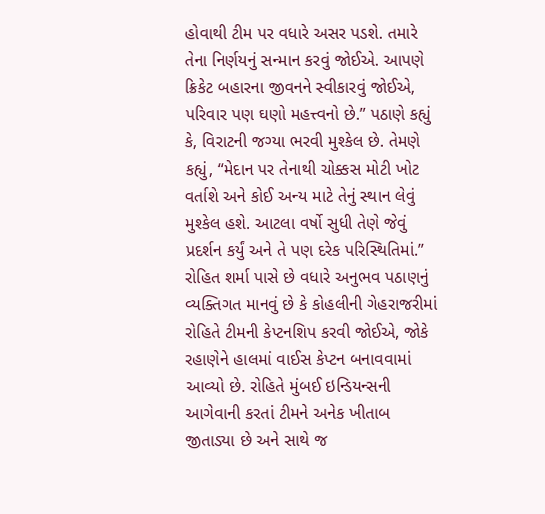હોવાથી ટીમ પર વધારે અસર પડશે. તમારે તેના નિર્ણયનું સન્માન કરવું જોઈએ. આપણે ક્રિકેટ બહારના જીવનને સ્વીકારવું જોઈએ, પરિવાર પણ ઘણો મહત્ત્વનો છે.” પઠાણે કહ્યું કે, વિરાટની જગ્યા ભરવી મુશ્કેલ છે. તેમણે કહ્યું, “મેદાન પર તેનાથી ચોક્કસ મોટી ખોટ વર્તાશે અને કોઈ અન્ય માટે તેનું સ્થાન લેવું મુશ્કેલ હશે. આટલા વર્ષો સુધી તેણે જેવું પ્રદર્શન કર્યું અને તે પણ દરેક પરિસ્થિતિમાં.” રોહિત શર્મા પાસે છે વધારે અનુભવ પઠાણનું વ્યક્તિગત માનવું છે કે કોહલીની ગેહરાજરીમાં રોહિતે ટીમની કેપ્ટનશિપ કરવી જોઈએ, જોકે રહાણેને હાલમાં વાઈસ કેપ્ટન બનાવવામાં આવ્યો છે. રોહિતે મુંબઈ ઇન્ડિયન્સની આગેવાની કરતાં ટીમને અનેક ખીતાબ જીતાડ્યા છે અને સાથે જ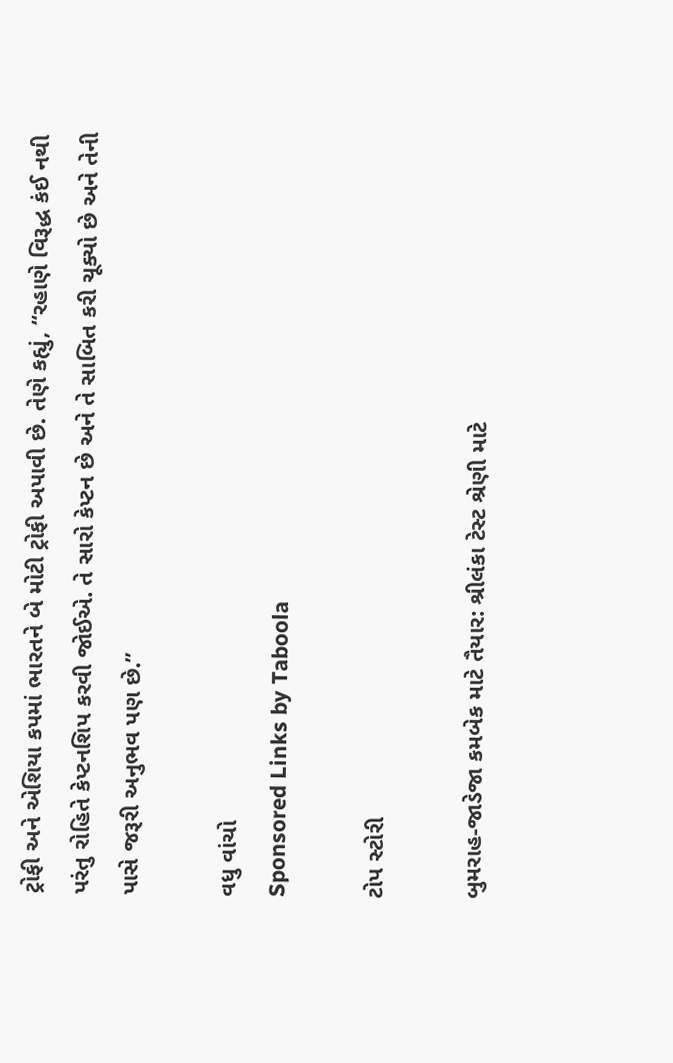ટ્રોફી અને એશિયા કપમાં ભારતને બે મોટી ટ્રોફી અપાવી છે. તેણે કહ્યું, “રહાણે વિરૂદ્ધ કંઈ નથી પરંતુ રોહિતે કેપ્ટનશિપ કરવી જોઈએ. તે સારો કેપ્ટન છે અને તે સાબિત કરી ચૂક્યો છે અને તેની પાસે જરૂરી અનુભવ પણ છે.”

વધુ વાંચો
Sponsored Links by Taboola

ટોપ સ્ટોરી

બુમરાહ-જાડેજા કમબેક માટે તૈયાર: શ્રીલંકા ટેસ્ટ શ્રેણી માટે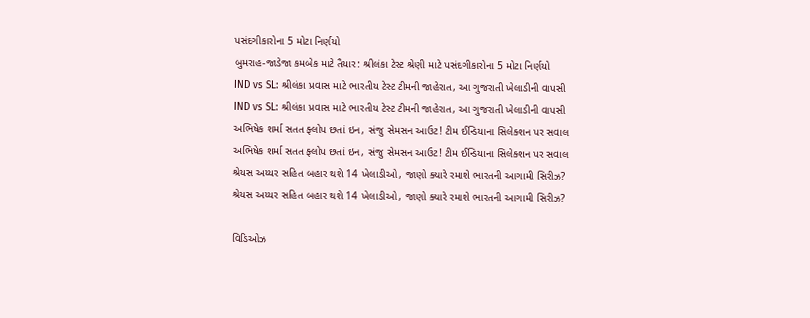પસંદગીકારોના 5 મોટા નિર્ણયો
બુમરાહ-જાડેજા કમબેક માટે તૈયાર: શ્રીલંકા ટેસ્ટ શ્રેણી માટે પસંદગીકારોના 5 મોટા નિર્ણયો
IND vs SL: શ્રીલંકા પ્રવાસ માટે ભારતીય ટેસ્ટ ટીમની જાહેરાત, આ ગુજરાતી ખેલાડીની વાપસી
IND vs SL: શ્રીલંકા પ્રવાસ માટે ભારતીય ટેસ્ટ ટીમની જાહેરાત, આ ગુજરાતી ખેલાડીની વાપસી
અભિષેક શર્મા સતત ફ્લોપ છતાં ઇન, સંજુ સેમસન આઉટ! ટીમ ઈન્ડિયાના સિલેક્શન પર સવાલ
અભિષેક શર્મા સતત ફ્લોપ છતાં ઇન, સંજુ સેમસન આઉટ! ટીમ ઈન્ડિયાના સિલેક્શન પર સવાલ
શ્રેયસ અય્યર સહિત બહાર થશે 14 ખેલાડીઓ, જાણો ક્યારે રમાશે ભારતની આગામી સિરીઝ?
શ્રેયસ અય્યર સહિત બહાર થશે 14 ખેલાડીઓ, જાણો ક્યારે રમાશે ભારતની આગામી સિરીઝ?

વિડિઓઝ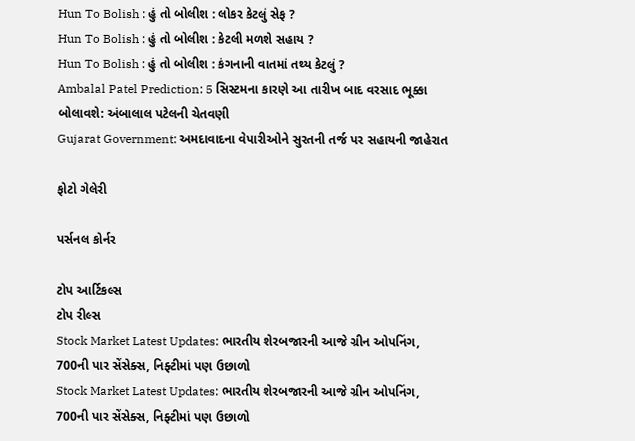Hun To Bolish : હું તો બોલીશ : લોકર કેટલું સેફ ?
Hun To Bolish : હું તો બોલીશ : કેટલી મળશે સહાય ?
Hun To Bolish : હું તો બોલીશ : કંગનાની વાતમાં તથ્ય કેટલું ?
Ambalal Patel Prediction: 5 સિસ્ટમના કારણે આ તારીખ બાદ વરસાદ ભૂક્કા બોલાવશે: અંબાલાલ પટેલની ચેતવણી
Gujarat Government: અમદાવાદના વેપારીઓને સુરતની તર્જ પર સહાયની જાહેરાત

ફોટો ગેલેરી

પર્સનલ કોર્નર

ટોપ આર્ટિકલ્સ
ટોપ રીલ્સ
Stock Market Latest Updates: ભારતીય શેરબજારની આજે ગ્રીન ઓપનિંગ, 700ની પાર સેંસેક્સ, નિફ્ટીમાં પણ ઉછાળો
Stock Market Latest Updates: ભારતીય શેરબજારની આજે ગ્રીન ઓપનિંગ, 700ની પાર સેંસેક્સ, નિફ્ટીમાં પણ ઉછાળો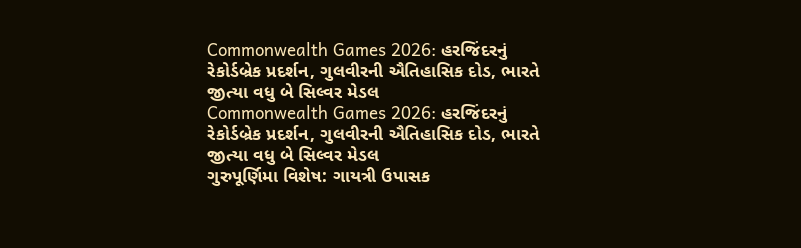Commonwealth Games 2026: હરજિંદરનું રેકોર્ડબ્રેક પ્રદર્શન, ગુલવીરની ઐતિહાસિક દોડ, ભારતે જીત્યા વધુ બે સિલ્વર મેડલ
Commonwealth Games 2026: હરજિંદરનું રેકોર્ડબ્રેક પ્રદર્શન, ગુલવીરની ઐતિહાસિક દોડ, ભારતે જીત્યા વધુ બે સિલ્વર મેડલ
ગુરુપૂર્ણિમા વિશેષ: ગાયત્રી ઉપાસક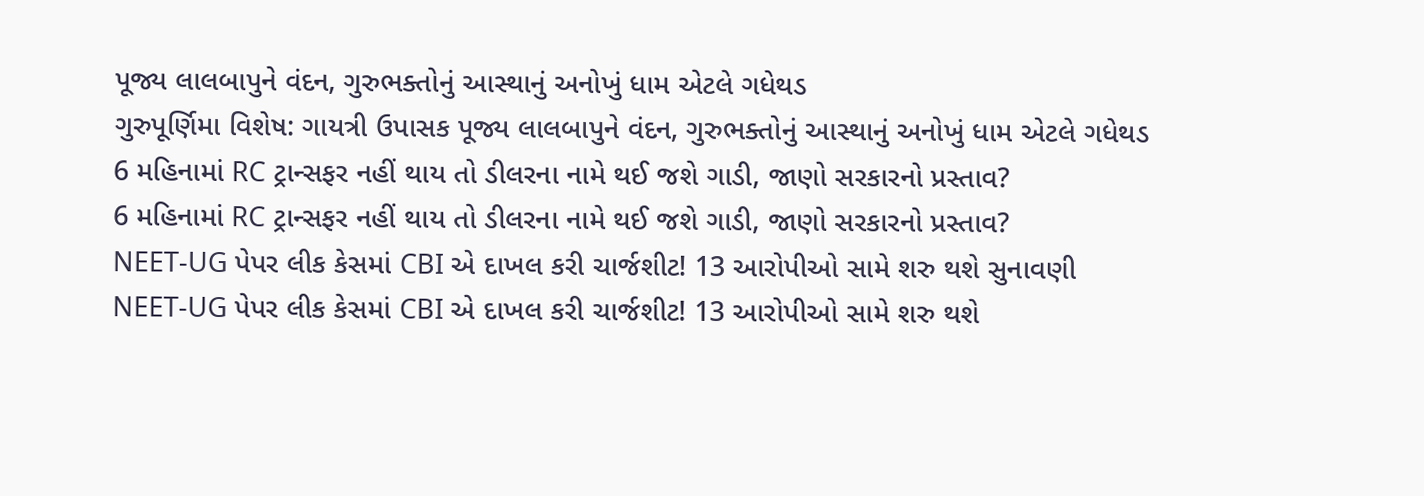પૂજ્ય લાલબાપુને વંદન, ગુરુભક્તોનું આસ્થાનું અનોખું ધામ એટલે ગધેથડ
ગુરુપૂર્ણિમા વિશેષ: ગાયત્રી ઉપાસક પૂજ્ય લાલબાપુને વંદન, ગુરુભક્તોનું આસ્થાનું અનોખું ધામ એટલે ગધેથડ
6 મહિનામાં RC ટ્રાન્સફર નહીં થાય તો ડીલરના નામે થઈ જશે ગાડી, જાણો સરકારનો પ્રસ્તાવ?
6 મહિનામાં RC ટ્રાન્સફર નહીં થાય તો ડીલરના નામે થઈ જશે ગાડી, જાણો સરકારનો પ્રસ્તાવ?
NEET-UG પેપર લીક કેસમાં CBI એ દાખલ કરી ચાર્જશીટ! 13 આરોપીઓ સામે શરુ થશે સુનાવણી
NEET-UG પેપર લીક કેસમાં CBI એ દાખલ કરી ચાર્જશીટ! 13 આરોપીઓ સામે શરુ થશે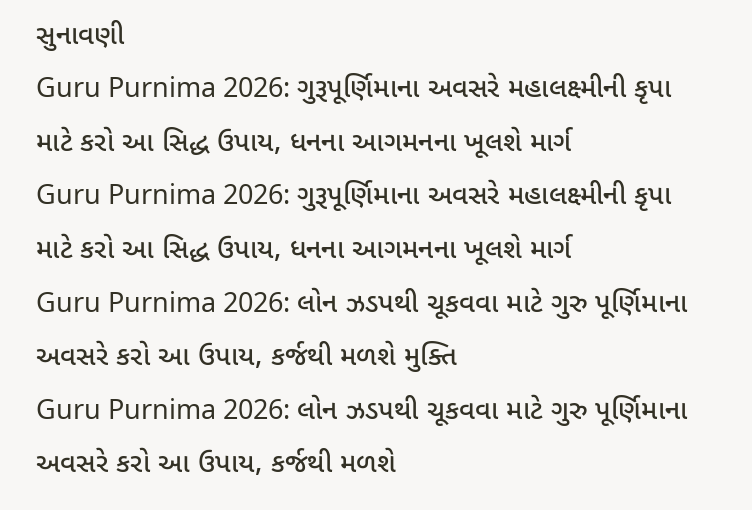સુનાવણી
Guru Purnima 2026: ગુરૂપૂર્ણિમાના અવસરે મહાલક્ષ્મીની કૃપા માટે કરો આ સિદ્ધ ઉપાય, ધનના આગમનના ખૂલશે માર્ગ
Guru Purnima 2026: ગુરૂપૂર્ણિમાના અવસરે મહાલક્ષ્મીની કૃપા માટે કરો આ સિદ્ધ ઉપાય, ધનના આગમનના ખૂલશે માર્ગ
Guru Purnima 2026: લોન ઝડપથી ચૂકવવા માટે ગુરુ પૂર્ણિમાના અવસરે કરો આ ઉપાય, કર્જથી મળશે મુક્તિ
Guru Purnima 2026: લોન ઝડપથી ચૂકવવા માટે ગુરુ પૂર્ણિમાના અવસરે કરો આ ઉપાય, કર્જથી મળશે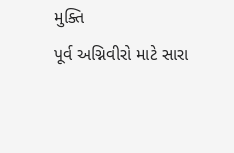મુક્તિ
પૂર્વ અગ્નિવીરો માટે સારા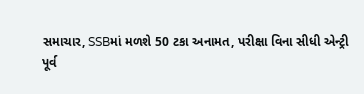સમાચાર, SSBમાં મળશે 50 ટકા અનામત, પરીક્ષા વિના સીધી એન્ટ્રી
પૂર્વ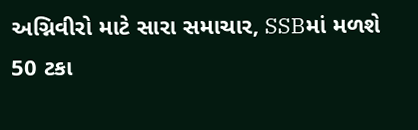અગ્નિવીરો માટે સારા સમાચાર, SSBમાં મળશે 50 ટકા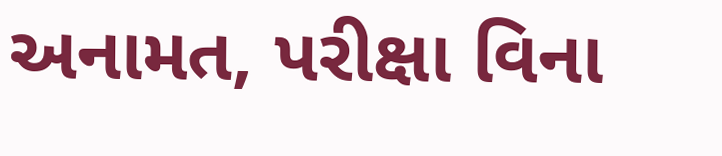અનામત, પરીક્ષા વિના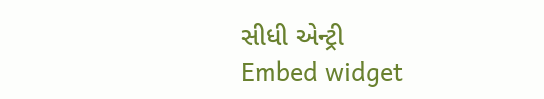સીધી એન્ટ્રી
Embed widget